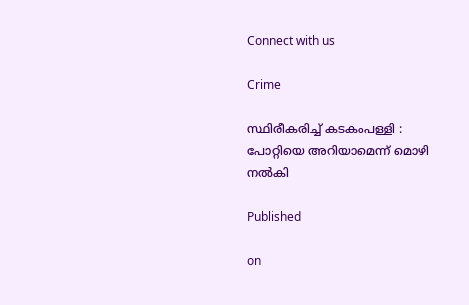Connect with us

Crime

സ്ഥിരീകരിച്ച് കടകംപള്ളി : പോറ്റിയെ അറിയാമെന്ന് മൊഴി നൽകി

Published

on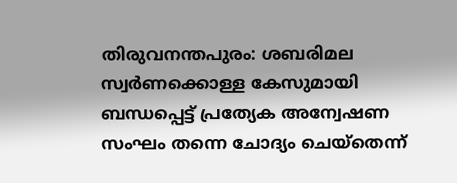തിരുവനന്തപുരം: ശബരിമല സ്വർണക്കൊള്ള കേസുമായി ബന്ധപ്പെട്ട് പ്രത്യേക അന്വേഷണ സംഘം തന്നെ ചോദ്യം ചെയ്‌തെന്ന്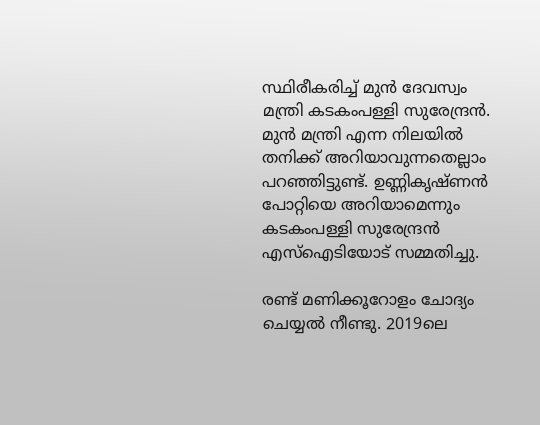സ്ഥിരീകരിച്ച് മുൻ ദേവസ്വം മന്ത്രി കടകംപള്ളി സുരേന്ദ്രൻ. മുൻ മന്ത്രി എന്ന നിലയിൽ തനിക്ക് അറിയാവുന്നതെല്ലാം പറഞ്ഞിട്ടുണ്ട്. ഉണ്ണികൃഷ്‌ണൻ പോറ്റിയെ അറിയാമെന്നും കടകംപള്ളി സുരേന്ദ്രൻ എസ്‌ഐടിയോട് സമ്മതിച്ചു.

രണ്ട് മണിക്കൂറോളം ചോദ്യം ചെയ്യൽ നീണ്ടു. 2019ലെ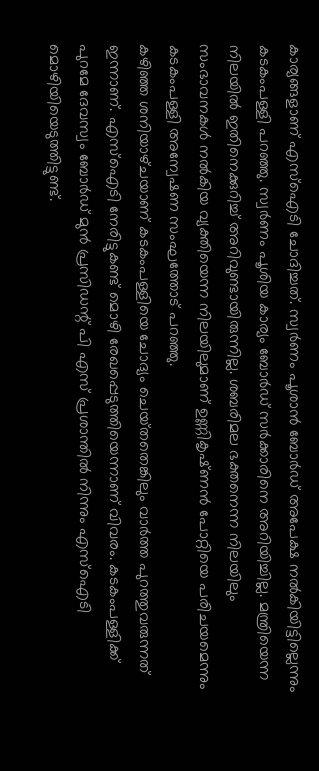കാര്യങ്ങളാണ് എസ്‌ഐടി ചോദിച്ചത്. സ്വർണം പൂശാൻ ബോർഡ് അപേക്ഷ നൽകിയിട്ടില്ലെന്നും കടകംപള്ളി പറഞ്ഞു. സ്വർണം പൂശിയ കാര്യം ബോർഡ് സർക്കാരിനെ അറിയിച്ചില്ല. മന്ത്രിയെന്ന നിലയിൽ ഇതിനെക്കുറിച്ച് അറിവുണ്ടായിരുന്നില്ല. ശബരിമല ഭക്തനെന്ന നിലയിലും സംഭാവനകൾ നൽകിയ വ്യക്തിയെന്ന നിലയിലുമാണ് ഉണ്ണികൃഷ്‌ണൻ പോറ്റിയെ പരിചയമെന്നും കടകംപള്ളി അന്വേഷണ സംഘത്തോട് പറഞ്ഞു.
കഴിഞ്ഞ ശനിയാഴ്‌ചയാണ് കടകംപള്ളിയെ ചോദ്യം ചെയ്‌തതെങ്കിലും വാർത്ത പുറത്തുവരുന്നത് ഇന്നാണ്. എസ്‌ഐടി നേരിട്ടുകണ്ട് മൊഴി രേഖപ്പെടുത്തിയെന്നാണ് വിവരം. കടകംപള്ളിക്ക് പുറമേ ദേവസ്വം ബോർഡ് മുൻ പ്രസിഡന്റ് പി എസ് പ്രശാന്തിൽ നിന്നും എസ്‌ഐടി മൊഴിയിയെടുത്തിട്ടുണ്ട്.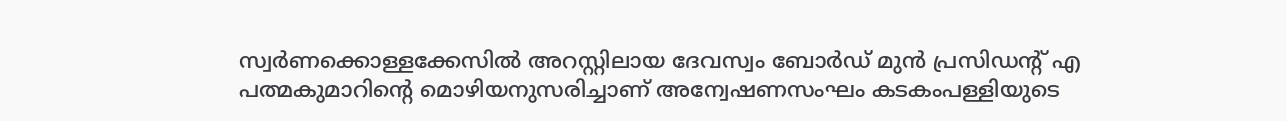സ്വർണക്കൊള്ളക്കേസിൽ അറസ്റ്റിലായ ദേവസ്വം ബോർഡ് മുൻ പ്രസിഡന്റ് എ പത്മകുമാറിന്റെ മൊഴിയനുസരിച്ചാണ് അന്വേഷണസംഘം കടകംപള്ളിയുടെ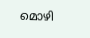മൊഴി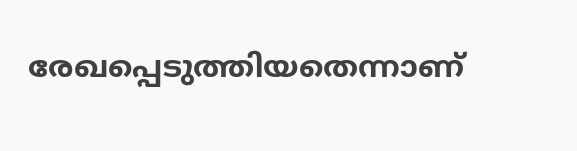രേഖപ്പെടുത്തിയതെന്നാണ്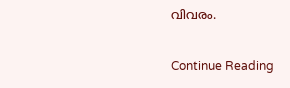വിവരം.

Continue Reading